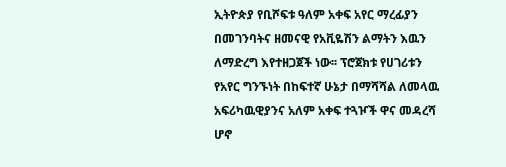ኢትዮጵያ የቢሾፍቱ ዓለም አቀፍ አየር ማረፊያን በመገንባትና ዘመናዊ የአቪዬሽን ልማትን እዉን ለማድረግ እየተዘጋጀች ነው፡፡ ፕሮጀክቱ የሀገሪቱን የአየር ግንኙነት በከፍተኛ ሁኔታ በማሻሻል ለመላዉ አፍሪካዉዊያንና አለም አቀፍ ተጓዦች ዋና መዳረሻ ሆኖ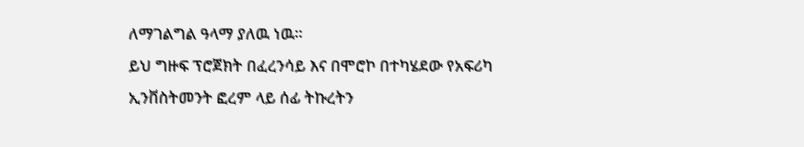ለማገልግል ዓላማ ያለዉ ነዉ፡፡
ይህ ግዙፍ ፕሮጀክት በፈረንሳይ እና በሞሮኮ በተካሄደው የአፍሪካ ኢንቨስትመንት ፎረም ላይ ሰፊ ትኩረትን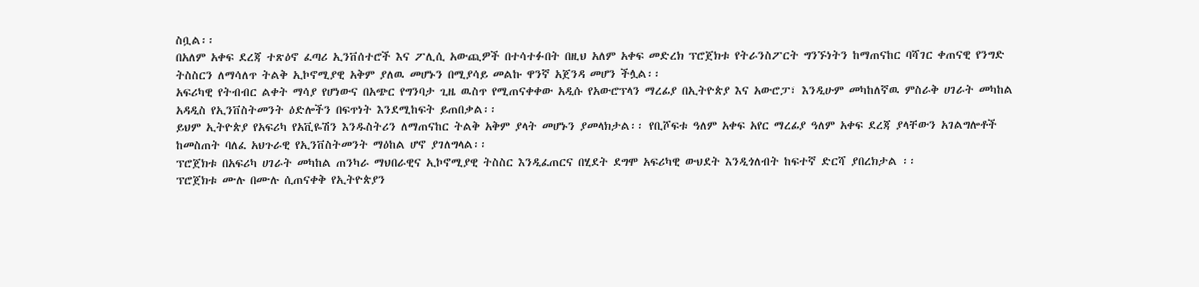ስቧል፡፡
በአለም አቀፍ ደረጃ ተጽዕኖ ፈጣሪ ኢንቨሰተሮች እና ፖሊሲ አውጪዎች በተሳተፉበት በዚህ አለም አቀፍ መድረክ ፕሮጀክቱ የትራንስፖርት ግንኙነትን ከማጠናከር ባሻገር ቀጠናዊ የንግድ ትስስርን ለማሳለጥ ትልቅ ኢኮኖሚያዊ አቅም ያለዉ መሆኑን በሚያሳይ መልኩ ዋንኛ አጀንዳ መሆን ችሏል፡፡
አፍሪካዊ የትብብር ልቀት ማሳያ የሆነውና በአጭር የግንባታ ጊዜ ዉስጥ የሚጠናቀቀው አዲሱ የአውሮፕላን ማረፊያ በኢትዮጵያ እና አውሮፓ፣ እንዲሁም መካከለኛዉ ምስራቅ ሀገራት መካከል አዳዲስ የኢንቨስትመንት ዕድሎችን በፍጥነት እንደሚከፍት ይጠበቃል፡፡
ይህም ኢትዮጵያ የአፍሪካ የአቪዬሽን እንዱስትሪን ለማጠናከር ትልቅ አቅም ያላት መሆኑን ያመላክታል፡፡ የቢሾፍቱ ዓለም አቀፍ አየር ማረፊያ ዓለም አቀፍ ደረጃ ያላቸውን አገልግሎቶች ከመስጠት ባለፈ አህጉራዊ የኢንቨስትመንት ማዕከል ሆኖ ያገለግላል፡፡
ፕሮጀክቱ በአፍሪካ ሀገራት መካከል ጠንካራ ማህበራዊና ኢኮኖሚያዊ ትስስር እንዲፈጠርና በሂደት ደግሞ አፍሪካዊ ውህደት እንዲጎለብት ከፍተኛ ድርሻ ያበረክታል ፡፡
ፕሮጀክቱ ሙሉ በሙሉ ሲጠናቀቅ የኢትዮጵያን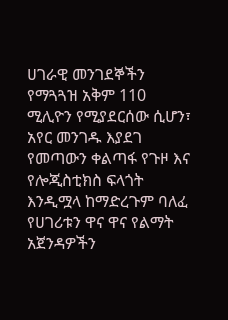ሀገራዊ መንገደኞችን የማጓጓዝ አቅም 110 ሚሊዮን የሚያደርሰው ሲሆን፣ አየር መንገዱ እያደገ የመጣውን ቀልጣፋ የጉዞ እና የሎጂስቲክስ ፍላጎት እንዲሟላ ከማድረጉም ባለፈ የሀገሪቱን ዋና ዋና የልማት አጀንዳዎችን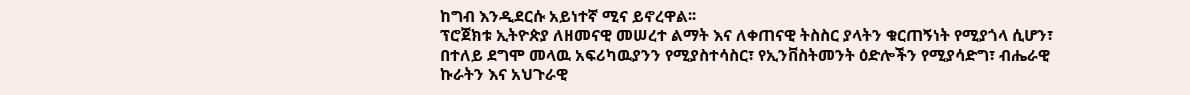ከግብ እንዲደርሱ አይነተኛ ሚና ይኖረዋል፡፡
ፕሮጀክቱ ኢትዮጵያ ለዘመናዊ መሠረተ ልማት እና ለቀጠናዊ ትስስር ያላትን ቁርጠኝነት የሚያጎላ ሲሆን፣ በተለይ ደግሞ መላዉ አፍሪካዉያንን የሚያስተሳስር፣ የኢንቨስትመንት ዕድሎችን የሚያሳድግ፣ ብሔራዊ ኩራትን እና አህጉራዊ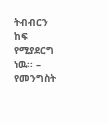ትብብርን ከፍ የሚያደርግ ነዉ፡፡ – የመንግስት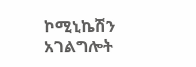ኮሚኒኬሽን አገልግሎት